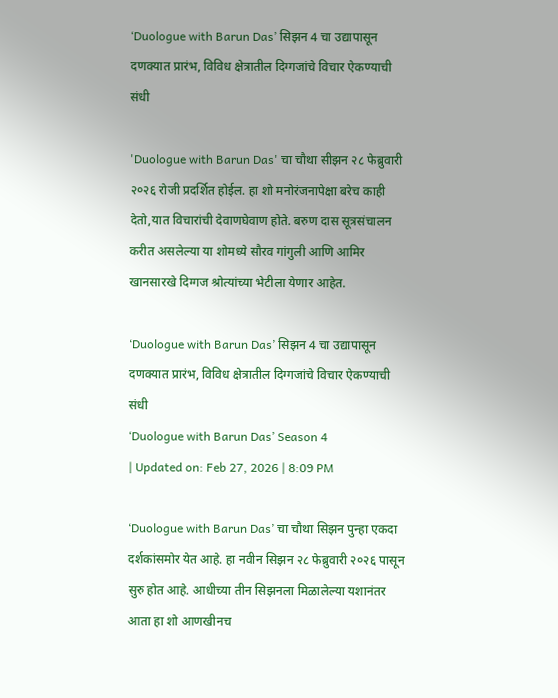‘Duologue with Barun Das’ सिझन 4 चा उद्यापासून दणक्यात प्रारंभ, विविध क्षेत्रातील दिग्गजांचे विचार ऐकण्याची संधी

'Duologue with Barun Das' चा चौथा सीझन २८ फेब्रुवारी २०२६ रोजी प्रदर्शित होईल. हा शो मनोरंजनापेक्षा बरेच काही देतो,यात विचारांची देवाणघेवाण होते. बरुण दास सूत्रसंचालन करीत असलेल्या या शोमध्ये सौरव गांगुली आणि आमिर खानसारखे दिग्गज श्रोत्यांच्या भेटीला येणार आहेत.

‘Duologue with Barun Das’ सिझन 4 चा उद्यापासून दणक्यात प्रारंभ, विविध क्षेत्रातील दिग्गजांचे विचार ऐकण्याची संधी
‘Duologue with Barun Das’ Season 4
| Updated on: Feb 27, 2026 | 8:09 PM

‘Duologue with Barun Das’ चा चौथा सिझन पुन्हा एकदा दर्शकांसमोर येत आहे. हा नवीन सिझन २८ फेब्रुवारी २०२६ पासून सुरु होत आहे. आधीच्या तीन सिझनला मिळालेल्या यशानंतर आता हा शो आणखीनच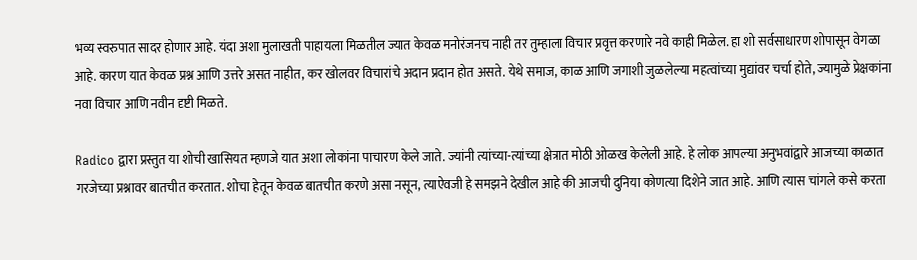भव्य स्वरुपात सादर होणार आहे. यंदा अशा मुलाखती पाहायला मिळतील ज्यात केवळ मनोरंजनच नाही तर तुम्हाला विचार प्रवृत्त करणारे नवे काही मिळेल. हा शो सर्वसाधारण शोपासून वेगळा आहे. कारण यात केवळ प्रश्न आणि उत्तरे असत नाहीत, कर खोलवर विचारांचे अदान प्रदान होत असते. येथे समाज, काळ आणि जगाशी जुळलेल्या महत्वांच्या मुद्यांवर चर्चा होते, ज्यामुळे प्रेक्षकांना नवा विचार आणि नवीन दृष्टी मिळते.

Radico द्वारा प्रस्तुत या शोची खासियत म्हणजे यात अशा लोकांना पाचारण केले जाते. ज्यांनी त्यांच्या-त्यांच्या क्षेत्रात मोठी ओळख केलेली आहे. हे लोक आपल्या अनुभवांद्वारे आजच्या काळात गरजेच्या प्रश्नावर बातचीत करतात. शोचा हेतून केवळ बातचीत करणे असा नसून, त्याऐवजी हे समझने देखील आहे की आजची दुनिया कोणत्या दिशेने जात आहे. आणि त्यास चांगले कसे करता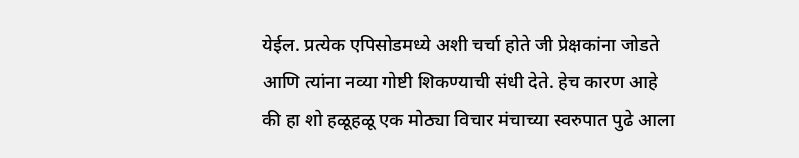येईल. प्रत्येक एपिसोडमध्ये अशी चर्चा होते जी प्रेक्षकांना जोडते आणि त्यांना नव्या गोष्टी शिकण्याची संधी देते. हेच कारण आहे की हा शो हळूहळू एक मोठ्या विचार मंचाच्या स्वरुपात पुढे आला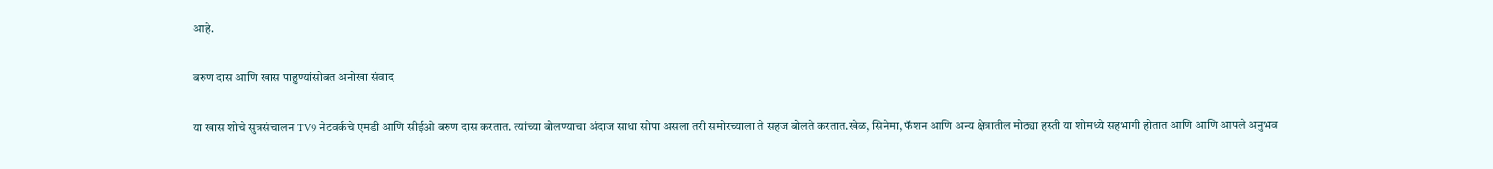आहे.

बरुण दास आणि खास पाहुण्यांसोबत अनोखा संवाद

या खास शोचे सुत्रसंचालन TV9 नेटवर्कचे एमडी आणि सीईओ बरुण दास करतात. त्यांच्या बोलण्याचा अंदाज साधा सोपा असला तरी समोरच्याला ते सहज बोलते करतात.खेळ, सिनेमा, फॅशन आणि अन्य क्षेत्रातील मोठ्या हस्ती या शोमध्ये सहभागी होतात आणि आणि आपले अनुभव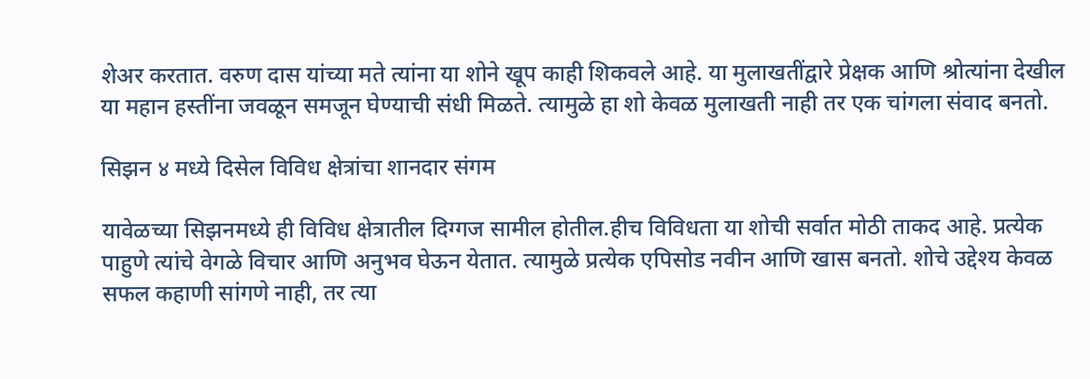शेअर करतात. वरुण दास यांच्या मते त्यांना या शोने खूप काही शिकवले आहे. या मुलाखतींद्वारे प्रेक्षक आणि श्रोत्यांना देखील या महान हस्तींना जवळून समजून घेण्याची संधी मिळते. त्यामुळे हा शो केवळ मुलाखती नाही तर एक चांगला संवाद बनतो.

सिझन ४ मध्ये दिसेल विविध क्षेत्रांचा शानदार संगम

यावेळच्या सिझनमध्ये ही विविध क्षेत्रातील दिग्गज सामील होतील.हीच विविधता या शोची सर्वात मोठी ताकद आहे. प्रत्येक पाहुणे त्यांचे वेगळे विचार आणि अनुभव घेऊन येतात. त्यामुळे प्रत्येक एपिसोड नवीन आणि खास बनतो. शोचे उद्देश्य केवळ सफल कहाणी सांगणे नाही, तर त्या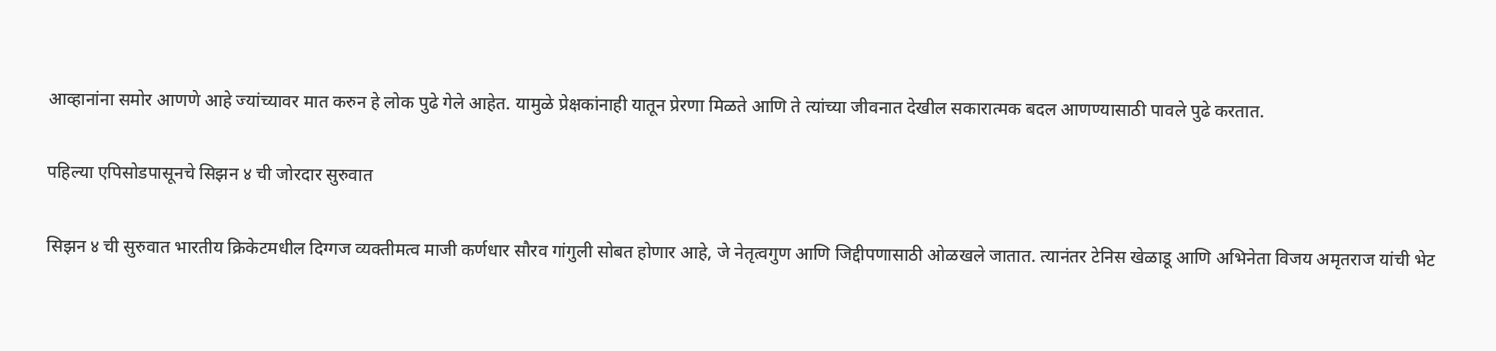आव्हानांना समोर आणणे आहे ज्यांच्यावर मात करुन हे लोक पुढे गेले आहेत. यामुळे प्रेक्षकांनाही यातून प्रेरणा मिळते आणि ते त्यांच्या जीवनात देखील सकारात्मक बदल आणण्यासाठी पावले पुढे करतात.

पहिल्या एपिसोडपासूनचे सिझन ४ ची जोरदार सुरुवात

सिझन ४ ची सुरुवात भारतीय क्रिकेटमधील दिग्गज व्यक्तीमत्व माजी कर्णधार सौरव गांगुली सोबत होणार आहे, जे नेतृत्वगुण आणि जिद्दीपणासाठी ओळखले जातात. त्यानंतर टेनिस खेळाडू आणि अभिनेता विजय अमृतराज यांची भेट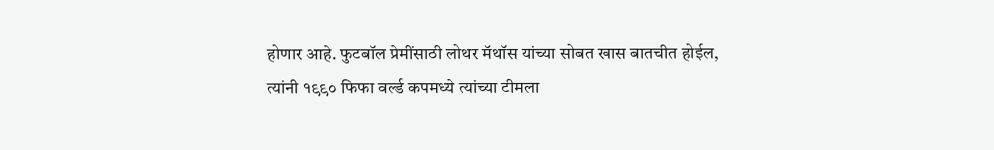होणार आहे. फुटबॉल प्रेमींसाठी लोथर मॅथॉस यांच्या सोबत खास बातचीत होईल, त्यांनी १९९० फिफा वर्ल्ड कपमध्ये त्यांच्या टीमला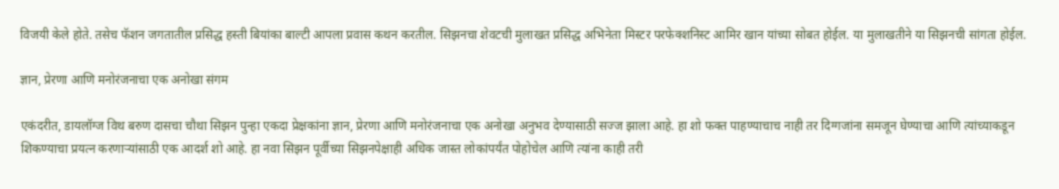विजयी केले होते. तसेच फॅशन जगतातील प्रसिद्ध हस्ती बियांका बाल्टी आपला प्रवास कथन करतील. सिझनचा शेवटची मुलाखत प्रसिद्ध अभिनेता मिस्टर परफेक्शनिस्ट आमिर खान यांच्या सोबत होईल. या मुलाखतीने या सिझनची सांगता होईल.

ज्ञान, प्रेरणा आणि मनोरंजनाचा एक अनोखा संगम

एकंदरीत, डायलॉग्ज विथ बरुण दासचा चौथा सिझन पुन्हा एकदा प्रेक्षकांना ज्ञान, प्रेरणा आणि मनोरंजनाचा एक अनोखा अनुभव देण्यासाठी सज्ज झाला आहे. हा शो फक्त पाहण्याचाच नाही तर दिग्गजांना समजून घेण्याचा आणि त्यांच्याकडून शिकण्याचा प्रयत्न करणाऱ्यांसाठी एक आदर्श शो आहे. हा नवा सिझन पूर्वीच्या सिझनपेक्षाही अधिक जास्त लोकांपर्यंत पोहोचेल आणि त्यांना काही तरी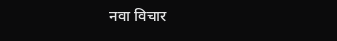नवा विचार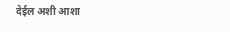देईल अशी आशा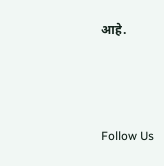आहे.



Follow Us